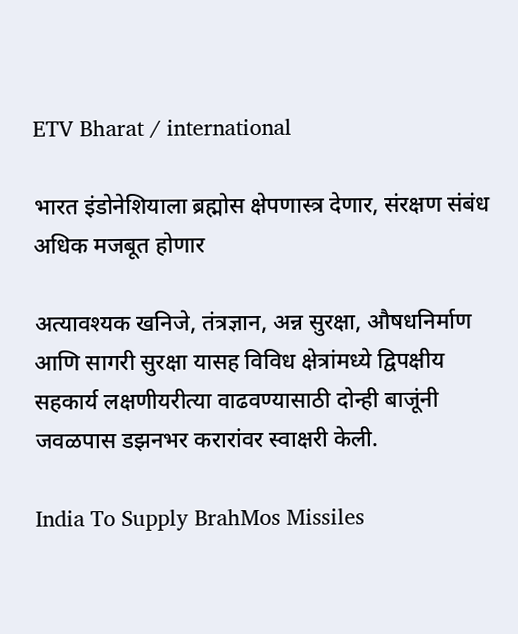ETV Bharat / international

भारत इंडोनेशियाला ब्रह्मोस क्षेपणास्त्र देणार, संरक्षण संबंध अधिक मजबूत होणार

अत्यावश्यक खनिजे, तंत्रज्ञान, अन्न सुरक्षा, औषधनिर्माण आणि सागरी सुरक्षा यासह विविध क्षेत्रांमध्ये द्विपक्षीय सहकार्य लक्षणीयरीत्या वाढवण्यासाठी दोन्ही बाजूंनी जवळपास डझनभर करारांवर स्वाक्षरी केली.

India To Supply BrahMos Missiles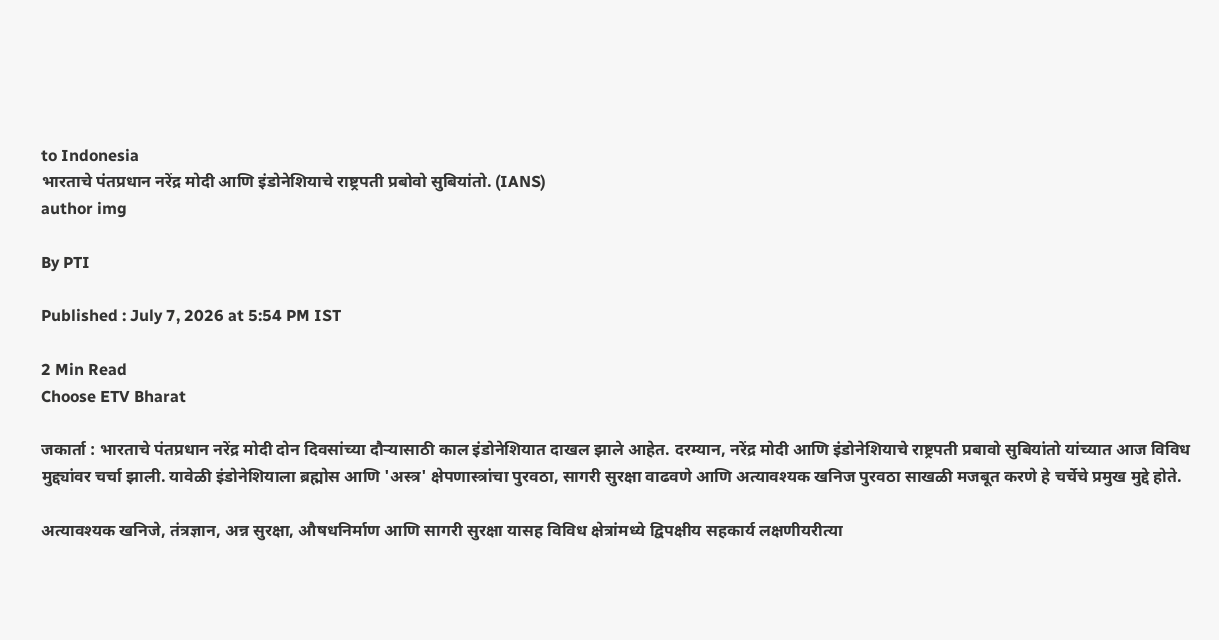to Indonesia
भारताचे पंतप्रधान नरेंद्र मोदी आणि इंडोनेशियाचे राष्ट्रपती प्रबोवो सुबियांतो. (IANS)
author img

By PTI

Published : July 7, 2026 at 5:54 PM IST

2 Min Read
Choose ETV Bharat

जकार्ता : भारताचे पंतप्रधान नरेंद्र मोदी दोन दिवसांच्या दौऱ्यासाठी काल इंडोनेशियात दाखल झाले आहेत. दरम्यान, नरेंद्र मोदी आणि इंडोनेशियाचे राष्ट्रपती प्रबावो सुबियांतो यांच्यात आज विविध मुद्द्यांवर चर्चा झाली. यावेळी इंडोनेशियाला ब्रह्मोस आणि 'अस्त्र' क्षेपणास्त्रांचा पुरवठा, सागरी सुरक्षा वाढवणे आणि अत्यावश्यक खनिज पुरवठा साखळी मजबूत करणे हे चर्चेचे प्रमुख मुद्दे होते.

अत्यावश्यक खनिजे, तंत्रज्ञान, अन्न सुरक्षा, औषधनिर्माण आणि सागरी सुरक्षा यासह विविध क्षेत्रांमध्ये द्विपक्षीय सहकार्य लक्षणीयरीत्या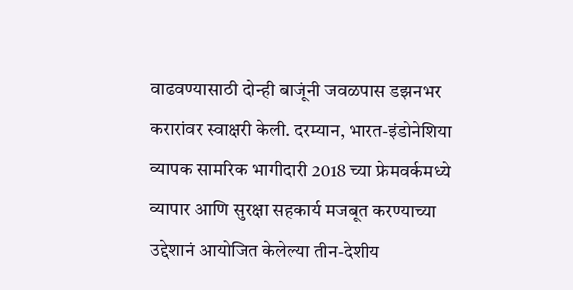वाढवण्यासाठी दोन्ही बाजूंनी जवळपास डझनभर करारांवर स्वाक्षरी केली. दरम्यान, भारत-इंडोनेशिया व्यापक सामरिक भागीदारी 2018 च्या फ्रेमवर्कमध्ये व्यापार आणि सुरक्षा सहकार्य मजबूत करण्याच्या उद्देशानं आयोजित केलेल्या तीन-देशीय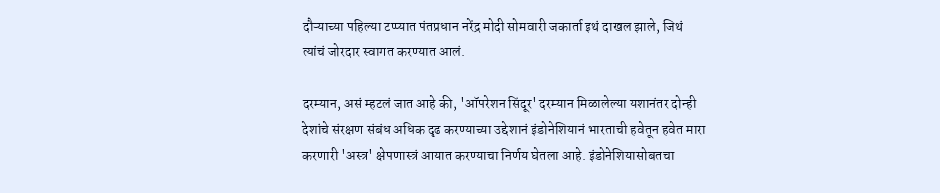दौऱ्याच्या पहिल्या टप्प्यात पंतप्रधान नरेंद्र मोदी सोमवारी जकार्ता इथं दाखल झाले, जिथं त्यांचं जोरदार स्वागत करण्यात आलं.

दरम्यान, असं म्हटलं जात आहे की, 'ऑपरेशन सिंदूर' दरम्यान मिळालेल्या यशानंतर दोन्ही देशांचे संरक्षण संबंध अधिक दृढ करण्याच्या उद्देशानं इंडोनेशियानं भारताची हवेतून हवेत मारा करणारी 'अस्त्र' क्षेपणास्त्रं आयात करण्याचा निर्णय घेतला आहे. इंडोनेशियासोबतचा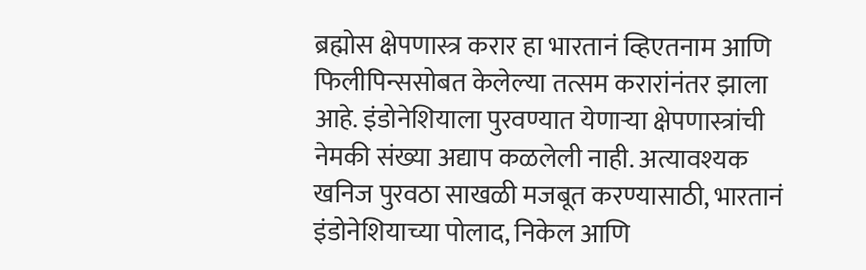ब्रह्मोस क्षेपणास्त्र करार हा भारतानं व्हिएतनाम आणि फिलीपिन्ससोबत केलेल्या तत्सम करारांनंतर झाला आहे. इंडोनेशियाला पुरवण्यात येणाऱ्या क्षेपणास्त्रांची नेमकी संख्या अद्याप कळलेली नाही. अत्यावश्यक खनिज पुरवठा साखळी मजबूत करण्यासाठी, भारतानं इंडोनेशियाच्या पोलाद, निकेल आणि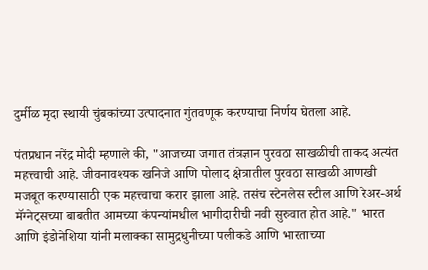दुर्मीळ मृदा स्थायी चुंबकांच्या उत्पादनात गुंतवणूक करण्याचा निर्णय घेतला आहे.

पंतप्रधान नरेंद्र मोदी म्हणाले की, "आजच्या जगात तंत्रज्ञान पुरवठा साखळीची ताकद अत्यंत महत्त्वाची आहे. जीवनावश्यक खनिजे आणि पोलाद क्षेत्रातील पुरवठा साखळी आणखी मजबूत करण्यासाठी एक महत्त्वाचा करार झाला आहे. तसंच स्टेनलेस स्टील आणि रेअर-अर्थ मॅग्नेट्सच्या बाबतीत आमच्या कंपन्यांमधील भागीदारीची नवी सुरुवात होत आहे." भारत आणि इंडोनेशिया यांनी मलाक्का सामुद्रधुनीच्या पलीकडे आणि भारताच्या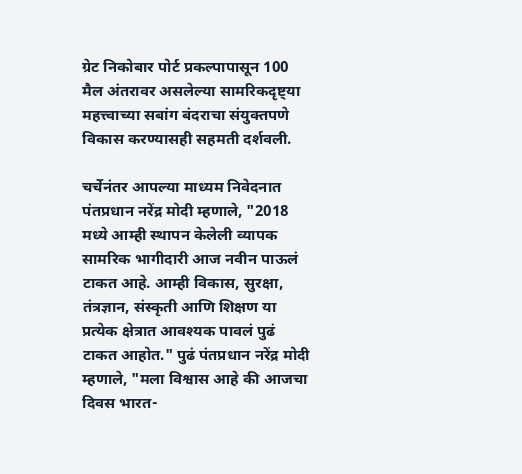ग्रेट निकोबार पोर्ट प्रकल्पापासून 100 मैल अंतरावर असलेल्या सामरिकदृष्ट्या महत्त्वाच्या सबांग बंदराचा संयुक्तपणे विकास करण्यासही सहमती दर्शवली.

चर्चेनंतर आपल्या माध्यम निवेदनात पंतप्रधान नरेंद्र मोदी म्हणाले, "2018 मध्ये आम्ही स्थापन केलेली व्यापक सामरिक भागीदारी आज नवीन पाऊलं टाकत आहे. आम्ही विकास, सुरक्षा, तंत्रज्ञान, संस्कृती आणि शिक्षण या प्रत्येक क्षेत्रात आवश्यक पावलं पुढं टाकत आहोत." पुढं पंतप्रधान नरेंद्र मोदी म्हणाले, "मला विश्वास आहे की आजचा दिवस भारत-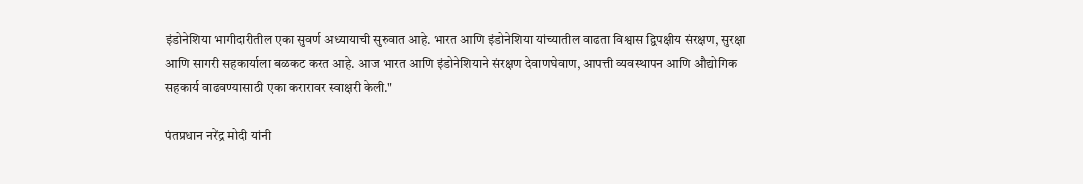इंडोनेशिया भागीदारीतील एका सुवर्ण अध्यायाची सुरुवात आहे. भारत आणि इंडोनेशिया यांच्यातील वाढता विश्वास द्विपक्षीय संरक्षण, सुरक्षा आणि सागरी सहकार्याला बळकट करत आहे. आज भारत आणि इंडोनेशियाने संरक्षण देवाणघेवाण, आपत्ती व्यवस्थापन आणि औद्योगिक सहकार्य वाढवण्यासाठी एका करारावर स्वाक्षरी केली."

पंतप्रधान नरेंद्र मोदी यांनी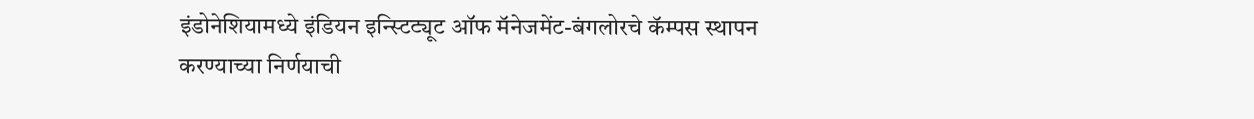इंडोनेशियामध्ये इंडियन इन्स्टिट्यूट ऑफ मॅनेजमेंट-बंगलोरचे कॅम्पस स्थापन करण्याच्या निर्णयाची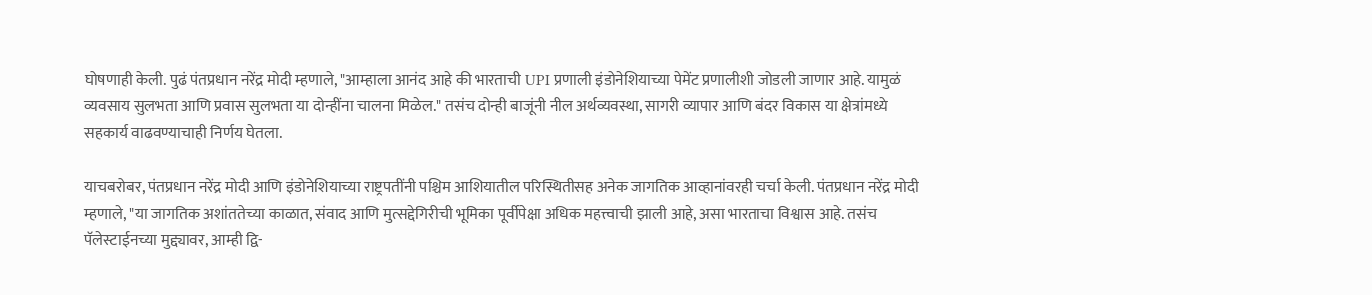घोषणाही केली. पुढं पंतप्रधान नरेंद्र मोदी म्हणाले, "आम्हाला आनंद आहे की भारताची UPI प्रणाली इंडोनेशियाच्या पेमेंट प्रणालीशी जोडली जाणार आहे. यामुळं व्यवसाय सुलभता आणि प्रवास सुलभता या दोन्हींना चालना मिळेल." तसंच दोन्ही बाजूंनी नील अर्थव्यवस्था, सागरी व्यापार आणि बंदर विकास या क्षेत्रांमध्ये सहकार्य वाढवण्याचाही निर्णय घेतला.

याचबरोबर, पंतप्रधान नरेंद्र मोदी आणि इंडोनेशियाच्या राष्ट्रपतींनी पश्चिम आशियातील परिस्थितीसह अनेक जागतिक आव्हानांवरही चर्चा केली. पंतप्रधान नरेंद्र मोदी म्हणाले, "या जागतिक अशांततेच्या काळात, संवाद आणि मुत्सद्देगिरीची भूमिका पूर्वीपेक्षा अधिक महत्त्वाची झाली आहे, असा भारताचा विश्वास आहे. तसंच पॅलेस्टाईनच्या मुद्द्यावर, आम्ही द्वि-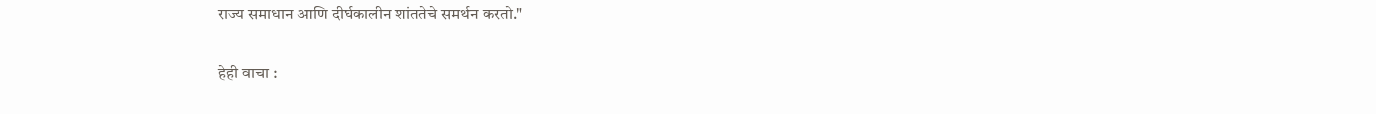राज्य समाधान आणि दीर्घकालीन शांततेचे समर्थन करतो."

हेही वाचा :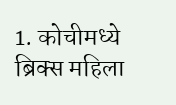1. कोचीमध्ये ब्रिक्स महिला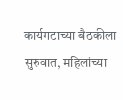कार्यगटाच्या बैठकीला सुरुवात, महिलांच्या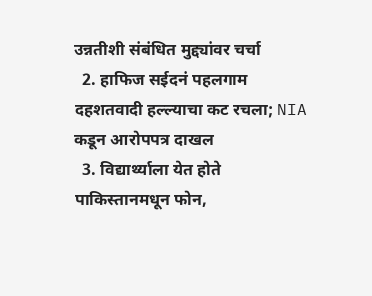उन्नतीशी संबंधित मुद्द्यांवर चर्चा
  2. हाफिज सईदनं पहलगाम दहशतवादी हल्ल्याचा कट रचला; NIA कडून आरोपपत्र दाखल
  3. विद्यार्थ्याला येत होते पाकिस्तानमधून फोन,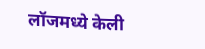लॉजमध्ये केली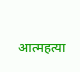आत्महत्या